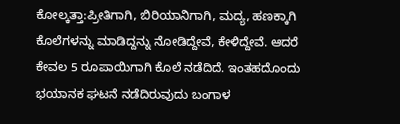ಕೋಲ್ಕತ್ತಾ:ಪ್ರೀತಿಗಾಗಿ, ಬಿರಿಯಾನಿಗಾಗಿ, ಮದ್ಯ, ಹಣಕ್ಕಾಗಿ ಕೊಲೆಗಳನ್ನು ಮಾಡಿದ್ದನ್ನು ನೋಡಿದ್ದೇವೆ, ಕೇಳಿದ್ದೇವೆ. ಆದರೆ ಕೇವಲ 5 ರೂಪಾಯಿಗಾಗಿ ಕೊಲೆ ನಡೆದಿದೆ. ಇಂತಹದೊಂದು ಭಯಾನಕ ಘಟನೆ ನಡೆದಿರುವುದು ಬಂಗಾಳ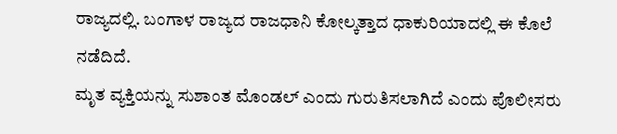ರಾಜ್ಯದಲ್ಲಿ. ಬಂಗಾಳ ರಾಜ್ಯದ ರಾಜಧಾನಿ ಕೋಲ್ಕತ್ತಾದ ಧಾಕುರಿಯಾದಲ್ಲಿ ಈ ಕೊಲೆ ನಡೆದಿದೆ.
ಮೃತ ವ್ಯಕ್ತಿಯನ್ನು ಸುಶಾಂತ ಮೊಂಡಲ್ ಎಂದು ಗುರುತಿಸಲಾಗಿದೆ ಎಂದು ಪೊಲೀಸರು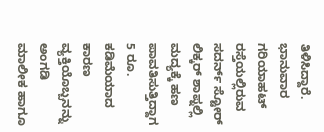ತಿಳಿಸಿದ್ದಾರೆ. ಭಾನುವಾರ ಗರಿಯಾಹಟ್ ರಸ್ತೆಯಲ್ಲಿರುವ ಸದರ್ನ್ ಸ್ಟೋರ್ ಲಿಕ್ಕರ್ ಶಾಪ್ನಲ್ಲಿ ಮದ್ಯಕ್ಕೆ ಹಣ ಪಾವತಿಸುತ್ತಿದ್ದಾಗ 5 ರೂ. ಕಡಿಮೆಯಾದ ಕಾರಣ ವ್ಯಕ್ತಿಯೊಬ್ಬನನ್ನು ಅಂಗಡಿ ಮಾಲೀಕ ಹಾಗೂ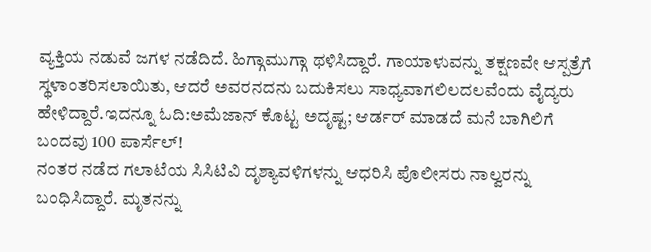ವ್ಯಕ್ತಿಯ ನಡುವೆ ಜಗಳ ನಡೆದಿದೆ. ಹಿಗ್ಗಾಮುಗ್ಗಾ ಥಳಿಸಿದ್ದಾರೆ. ಗಾಯಾಳುವನ್ನು ತಕ್ಷಣವೇ ಆಸ್ಪತ್ರೆಗೆ ಸ್ಥಳಾಂತರಿಸಲಾಯಿತು, ಆದರೆ ಅವರನದನು ಬದುಕಿಸಲು ಸಾಧ್ಯವಾಗಲಿಲದಲವೆಂದು ವೈದ್ಯರು ಹೇಳಿದ್ದಾರೆ.ಇದನ್ನೂ ಓದಿ:ಅಮೆಜಾನ್ ಕೊಟ್ಟ ಅದೃಷ್ಟ; ಆರ್ಡರ್ ಮಾಡದೆ ಮನೆ ಬಾಗಿಲಿಗೆ ಬಂದವು 100 ಪಾರ್ಸೆಲ್!
ನಂತರ ನಡೆದ ಗಲಾಟೆಯ ಸಿಸಿಟಿವಿ ದೃಶ್ಯಾವಳಿಗಳನ್ನು ಆಧರಿಸಿ ಪೊಲೀಸರು ನಾಲ್ವರನ್ನು ಬಂಧಿಸಿದ್ದಾರೆ. ಮೃತನನ್ನು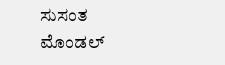ಸುಸಂತ ಮೊಂಡಲ್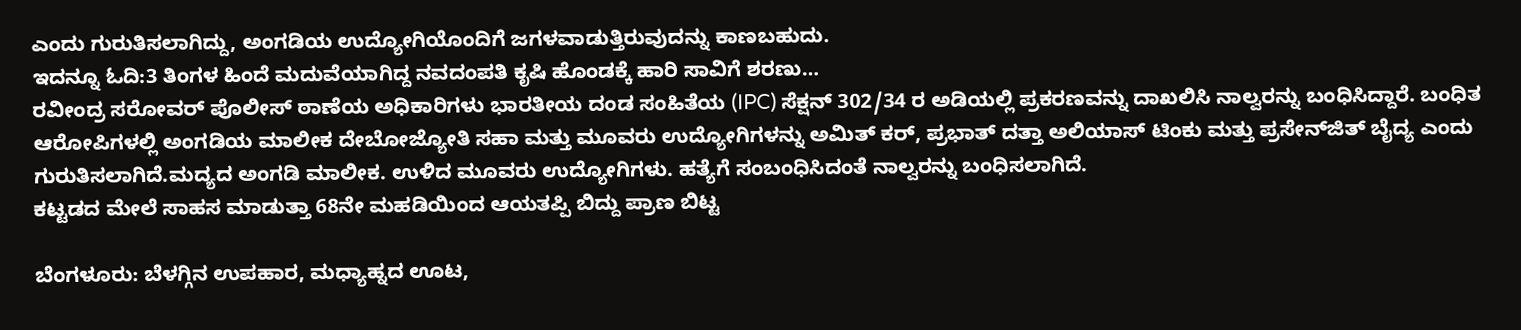ಎಂದು ಗುರುತಿಸಲಾಗಿದ್ದು, ಅಂಗಡಿಯ ಉದ್ಯೋಗಿಯೊಂದಿಗೆ ಜಗಳವಾಡುತ್ತಿರುವುದನ್ನು ಕಾಣಬಹುದು.
ಇದನ್ನೂ ಓದಿ:3 ತಿಂಗಳ ಹಿಂದೆ ಮದುವೆಯಾಗಿದ್ದ ನವದಂಪತಿ ಕೃಷಿ ಹೊಂಡಕ್ಕೆ ಹಾರಿ ಸಾವಿಗೆ ಶರಣು…
ರವೀಂದ್ರ ಸರೋವರ್ ಪೊಲೀಸ್ ಠಾಣೆಯ ಅಧಿಕಾರಿಗಳು ಭಾರತೀಯ ದಂಡ ಸಂಹಿತೆಯ (IPC) ಸೆಕ್ಷನ್ 302/34 ರ ಅಡಿಯಲ್ಲಿ ಪ್ರಕರಣವನ್ನು ದಾಖಲಿಸಿ ನಾಲ್ವರನ್ನು ಬಂಧಿಸಿದ್ದಾರೆ. ಬಂಧಿತ ಆರೋಪಿಗಳಲ್ಲಿ ಅಂಗಡಿಯ ಮಾಲೀಕ ದೇಬೋಜ್ಯೋತಿ ಸಹಾ ಮತ್ತು ಮೂವರು ಉದ್ಯೋಗಿಗಳನ್ನು ಅಮಿತ್ ಕರ್, ಪ್ರಭಾತ್ ದತ್ತಾ ಅಲಿಯಾಸ್ ಟಿಂಕು ಮತ್ತು ಪ್ರಸೇನ್‌ಜಿತ್ ಬೈದ್ಯ ಎಂದು ಗುರುತಿಸಲಾಗಿದೆ.ಮದ್ಯದ ಅಂಗಡಿ ಮಾಲೀಕ. ಉಳಿದ ಮೂವರು ಉದ್ಯೋಗಿಗಳು. ಹತ್ಯೆಗೆ ಸಂಬಂಧಿಸಿದಂತೆ ನಾಲ್ವರನ್ನು ಬಂಧಿಸಲಾಗಿದೆ.
ಕಟ್ಟಡದ ಮೇಲೆ ಸಾಹಸ ಮಾಡುತ್ತಾ 68ನೇ ಮಹಡಿಯಿಂದ ಆಯತಪ್ಪಿ ಬಿದ್ದು ಪ್ರಾಣ ಬಿಟ್ಟ

ಬೆಂಗಳೂರು: ಬೆಳಗ್ಗಿನ ಉಪಹಾರ, ಮಧ್ಯಾಹ್ನದ ಊಟ,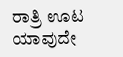ರಾತ್ರಿ ಊಟ ಯಾವುದೇ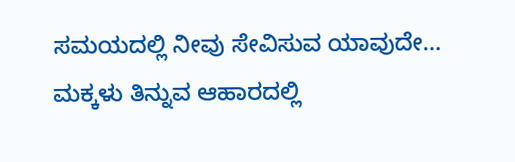ಸಮಯದಲ್ಲಿ ನೀವು ಸೇವಿಸುವ ಯಾವುದೇ…
ಮಕ್ಕಳು ತಿನ್ನುವ ಆಹಾರದಲ್ಲಿ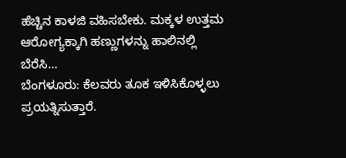ಹೆಚ್ಚಿನ ಕಾಳಜಿ ವಹಿಸಬೇಕು. ಮಕ್ಕಳ ಉತ್ತಮ ಆರೋಗ್ಯಕ್ಕಾಗಿ ಹಣ್ಣುಗಳನ್ನು ಹಾಲಿನಲ್ಲಿ ಬೆರೆಸಿ…
ಬೆಂಗಳೂರು: ಕೆಲವರು ತೂಕ ಇಳಿಸಿಕೊಳ್ಳಲು ಪ್ರಯತ್ನಿಸುತ್ತಾರೆ.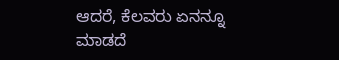ಆದರೆ, ಕೆಲವರು ಏನನ್ನೂ ಮಾಡದೆ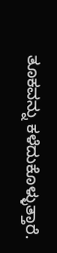ತೂಕವನ್ನು ಕಳೆದುಕೊಳ್ಳುತ್ತಾರೆ.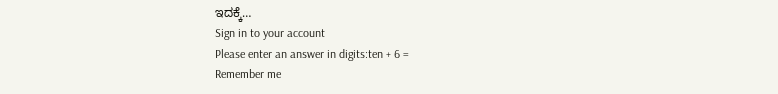ಇದಕ್ಕೆ…
Sign in to your account
Please enter an answer in digits:ten + 6 =
Remember me